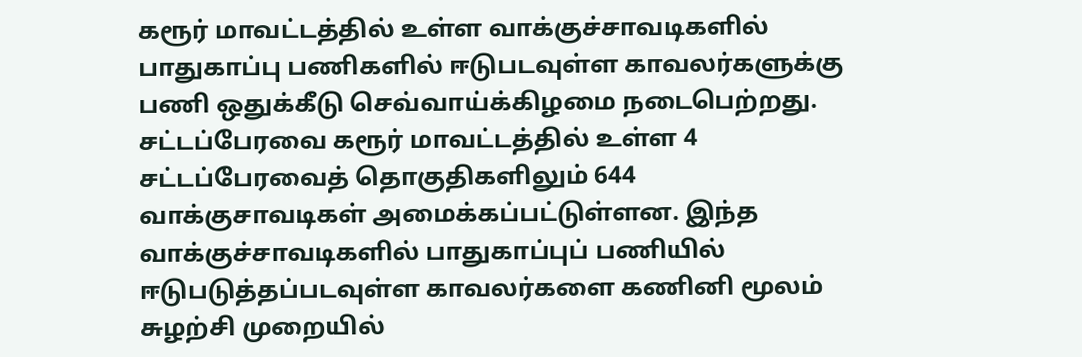கரூர் மாவட்டத்தில் உள்ள வாக்குச்சாவடிகளில் பாதுகாப்பு பணிகளில் ஈடுபடவுள்ள காவலர்களுக்கு பணி ஒதுக்கீடு செவ்வாய்க்கிழமை நடைபெற்றது.
சட்டப்பேரவை கரூர் மாவட்டத்தில் உள்ள 4 சட்டப்பேரவைத் தொகுதிகளிலும் 644 வாக்குசாவடிகள் அமைக்கப்பட்டுள்ளன. இந்த வாக்குச்சாவடிகளில் பாதுகாப்புப் பணியில் ஈடுபடுத்தப்படவுள்ள காவலர்களை கணினி மூலம் சுழற்சி முறையில்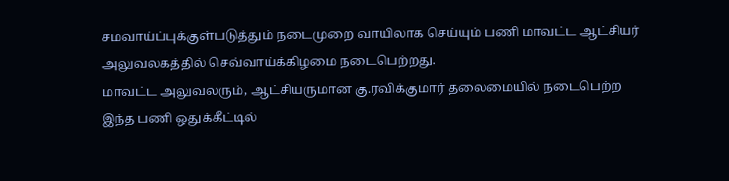சமவாய்ப்புக்குள்படுத்தும் நடைமுறை வாயிலாக செய்யும் பணி மாவட்ட ஆட்சியர் அலுவலகத்தில் செவ்வாய்க்கிழமை நடைபெற்றது.
மாவட்ட அலுவலரும், ஆட்சியருமான கு.ரவிக்குமார் தலைமையில் நடைபெற்ற இந்த பணி ஒதுக்கீட்டில்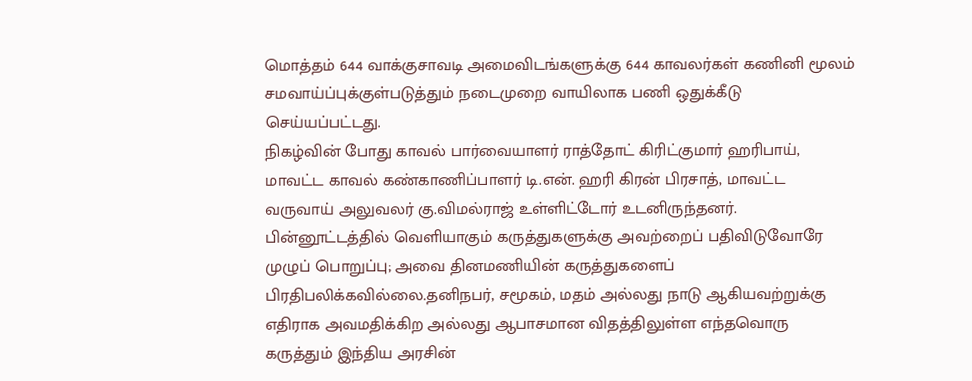மொத்தம் 644 வாக்குசாவடி அமைவிடங்களுக்கு 644 காவலர்கள் கணினி மூலம் சமவாய்ப்புக்குள்படுத்தும் நடைமுறை வாயிலாக பணி ஒதுக்கீடு செய்யப்பட்டது.
நிகழ்வின் போது காவல் பார்வையாளர் ராத்தோட் கிரிட்குமார் ஹரிபாய், மாவட்ட காவல் கண்காணிப்பாளர் டி.என். ஹரி கிரன் பிரசாத், மாவட்ட வருவாய் அலுவலர் கு.விமல்ராஜ் உள்ளிட்டோர் உடனிருந்தனர்.
பின்னூட்டத்தில் வெளியாகும் கருத்துகளுக்கு அவற்றைப் பதிவிடுவோரே முழுப் பொறுப்பு; அவை தினமணியின் கருத்துகளைப் பிரதிபலிக்கவில்லை.தனிநபர், சமூகம், மதம் அல்லது நாடு ஆகியவற்றுக்கு எதிராக அவமதிக்கிற அல்லது ஆபாசமான விதத்திலுள்ள எந்தவொரு கருத்தும் இந்திய அரசின்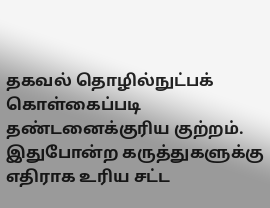தகவல் தொழில்நுட்பக் கொள்கைப்படி தண்டனைக்குரிய குற்றம். இதுபோன்ற கருத்துகளுக்கு எதிராக உரிய சட்ட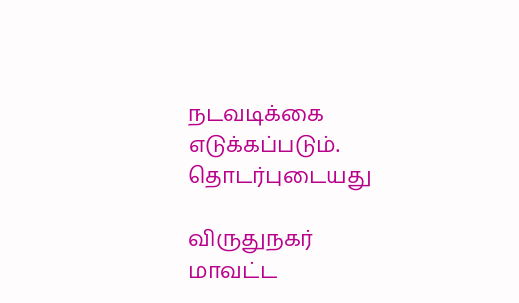நடவடிக்கை எடுக்கப்படும்.
தொடர்புடையது

விருதுநகர் மாவட்ட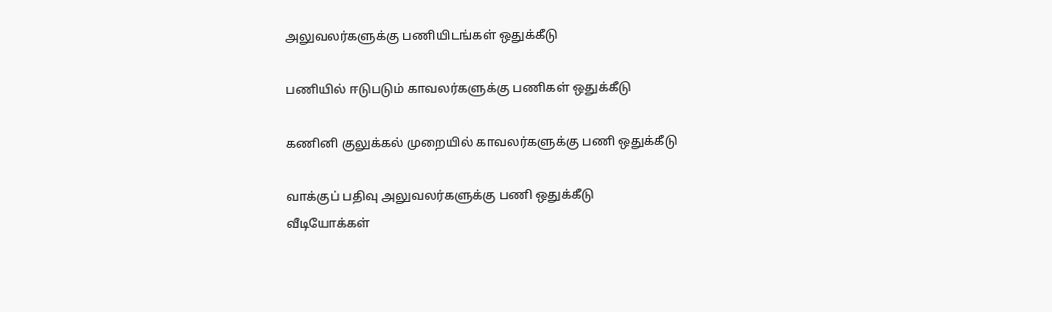அலுவலர்களுக்கு பணியிடங்கள் ஒதுக்கீடு

பணியில் ஈடுபடும் காவலர்களுக்கு பணிகள் ஒதுக்கீடு

கணினி குலுக்கல் முறையில் காவலர்களுக்கு பணி ஒதுக்கீடு

வாக்குப் பதிவு அலுவலர்களுக்கு பணி ஒதுக்கீடு
வீடியோக்கள்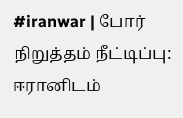#iranwar | போர் நிறுத்தம் நீட்டிப்பு: ஈரானிடம்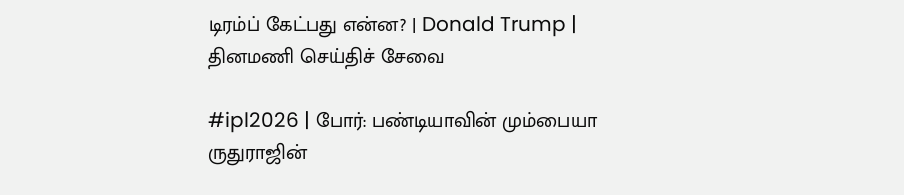டிரம்ப் கேட்பது என்ன? | Donald Trump |
தினமணி செய்திச் சேவை

#ipl2026 | போர்: பண்டியாவின் மும்பையா ருதுராஜின்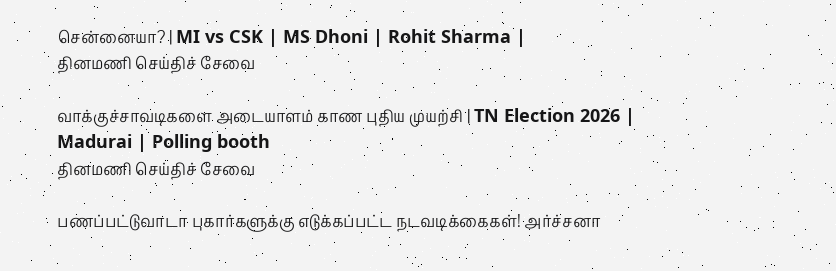சென்னையா? | MI vs CSK | MS Dhoni | Rohit Sharma |
தினமணி செய்திச் சேவை

வாக்குச்சாவடிகளை அடையாளம் காண புதிய முயற்சி | TN Election 2026 | Madurai | Polling booth
தினமணி செய்திச் சேவை

பணப்பட்டுவாடா புகார்களுக்கு எடுக்கப்பட்ட நடவடிக்கைகள்! அர்ச்சனா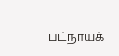பட்நாயக்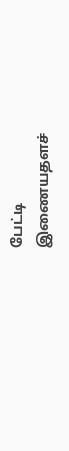பேட்டி
இணையதளச்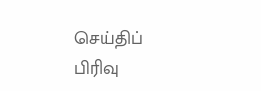செய்திப் பிரிவு